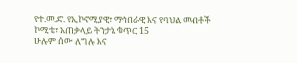የተ.መ.ድ. የኢኮኖሚያዊ፣ ማኅበራዊ እና የባህል መብቶች ኮሚቴ፣ አጠቃላይ ትንታኔ ቁጥር 15
ሁሉም ሰው ለግሉ እና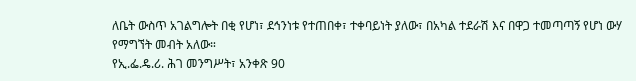ለቤት ውስጥ አገልግሎት በቂ የሆነ፣ ደኅንነቱ የተጠበቀ፣ ተቀባይነት ያለው፣ በአካል ተደራሽ እና በዋጋ ተመጣጣኝ የሆነ ውሃ የማግኘት መብት አለው።
የኢ.ፌ.ዴ.ሪ. ሕገ መንግሥት፣ አንቀጽ 90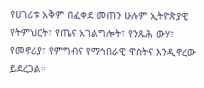የሀገሪቱ አቅም በፈቀደ መጠን ሁሉም ኢትዮጵያዊ የትምህርት፣ የጤና አገልግሎት፣ የንጹሕ ውሃ፣ የመኖሪያ፣ የምግብና የማኅበራዊ ዋስትና እንዲኖረው ይደረጋል።